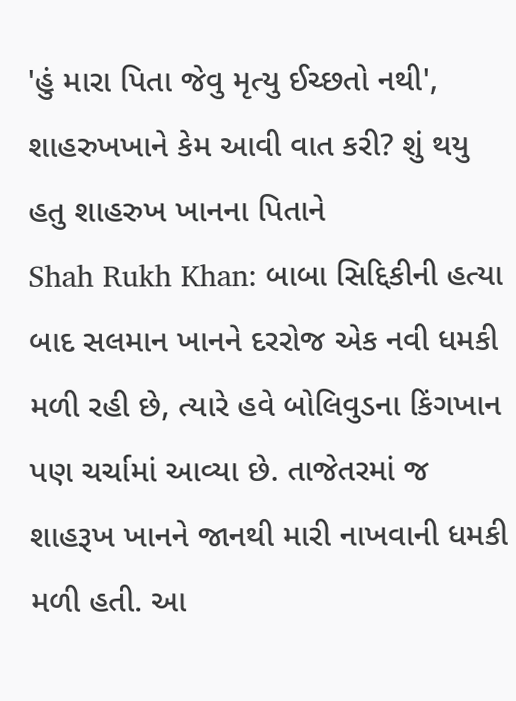'હું મારા પિતા જેવુ મૃત્યુ ઈચ્છતો નથી', શાહરુખખાને કેમ આવી વાત કરી? શું થયુ હતુ શાહરુખ ખાનના પિતાને
Shah Rukh Khan: બાબા સિદ્દિકીની હત્યા બાદ સલમાન ખાનને દરરોજ એક નવી ધમકી મળી રહી છે, ત્યારે હવે બોલિવુડના કિંગખાન પણ ચર્ચામાં આવ્યા છે. તાજેતરમાં જ શાહરૂખ ખાનને જાનથી મારી નાખવાની ધમકી મળી હતી. આ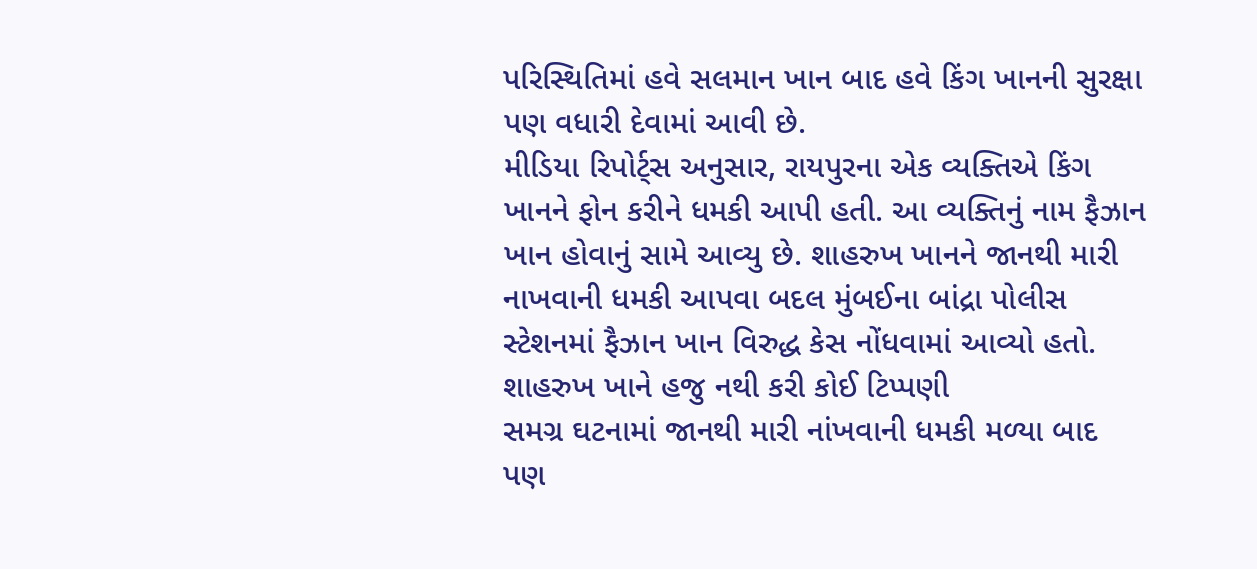પરિસ્થિતિમાં હવે સલમાન ખાન બાદ હવે કિંગ ખાનની સુરક્ષા પણ વધારી દેવામાં આવી છે.
મીડિયા રિપોર્ટ્સ અનુસાર, રાયપુરના એક વ્યક્તિએ કિંગ ખાનને ફોન કરીને ધમકી આપી હતી. આ વ્યક્તિનું નામ ફૈઝાન ખાન હોવાનું સામે આવ્યુ છે. શાહરુખ ખાનને જાનથી મારી નાખવાની ધમકી આપવા બદલ મુંબઈના બાંદ્રા પોલીસ સ્ટેશનમાં ફૈઝાન ખાન વિરુદ્ધ કેસ નોંધવામાં આવ્યો હતો.
શાહરુખ ખાને હજુ નથી કરી કોઈ ટિપ્પણી
સમગ્ર ઘટનામાં જાનથી મારી નાંખવાની ધમકી મળ્યા બાદ પણ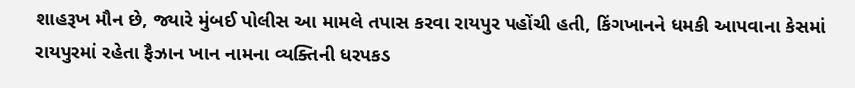શાહરૂખ મૌન છે, જ્યારે મુંબઈ પોલીસ આ મામલે તપાસ કરવા રાયપુર પહોંચી હતી, કિંગખાનને ધમકી આપવાના કેસમાં રાયપુરમાં રહેતા ફૈઝાન ખાન નામના વ્યક્તિની ધરપકડ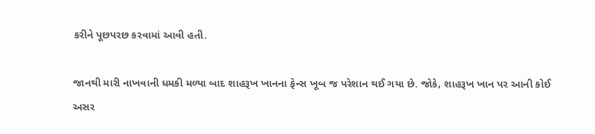કરીને પૂછપરછ કરવામાં આવી હતી.

જાનથી મારી નાખવાની ધમકી મળ્યા બાદ શાહરૂખ ખાનના ફેન્સ ખૂબ જ પરેશાન થઈ ગયા છે. જોકે, શાહરૂખ ખાન પર આની કોઈ અસર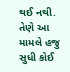થઈ નથી. તેણે આ મામલે હજુ સુધી કોઈ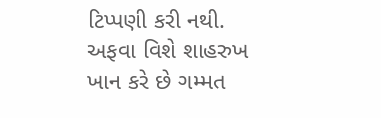ટિપ્પણી કરી નથી.
અફવા વિશે શાહરુખ ખાન કરે છે ગમ્મત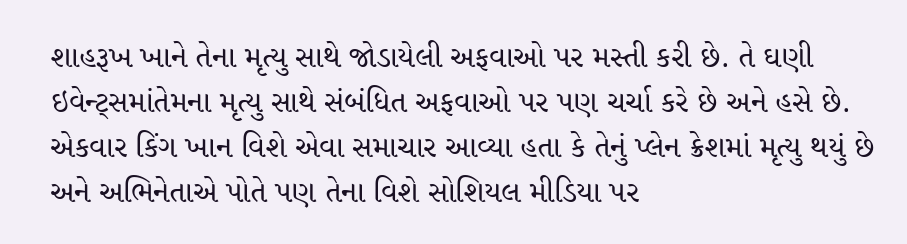શાહરૂખ ખાને તેના મૃત્યુ સાથે જોડાયેલી અફવાઓ પર મસ્તી કરી છે. તે ઘણી ઇવેન્ટ્સમાંતેમના મૃત્યુ સાથે સંબંધિત અફવાઓ પર પણ ચર્ચા કરે છે અને હસે છે. એકવાર કિંગ ખાન વિશે એવા સમાચાર આવ્યા હતા કે તેનું પ્લેન ક્રેશમાં મૃત્યુ થયું છે અને અભિનેતાએ પોતે પણ તેના વિશે સોશિયલ મીડિયા પર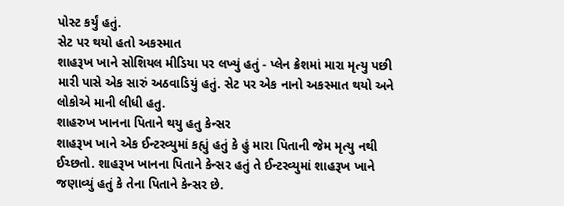પોસ્ટ કર્યું હતું.
સેટ પર થયો હતો અકસ્માત
શાહરૂખ ખાને સોશિયલ મીડિયા પર લખ્યું હતું - પ્લેન ક્રેશમાં મારા મૃત્યુ પછી મારી પાસે એક સારું અઠવાડિયું હતું. સેટ પર એક નાનો અકસ્માત થયો અને લોકોએ માની લીધી હતુ.
શાહરુખ ખાનના પિતાને થયુ હતુ કેન્સર
શાહરૂખ ખાને એક ઈન્ટરવ્યુમાં કહ્યું હતું કે હું મારા પિતાની જેમ મૃત્યુ નથી ઈચ્છતો. શાહરૂખ ખાનના પિતાને કેન્સર હતું તે ઈન્ટરવ્યુમાં શાહરૂખ ખાને જણાવ્યું હતું કે તેના પિતાને કેન્સર છે.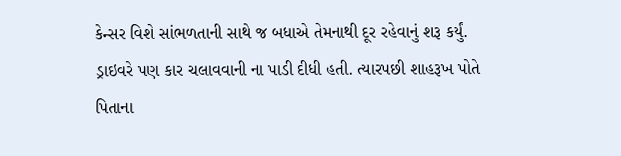કેન્સર વિશે સાંભળતાની સાથે જ બધાએ તેમનાથી દૂર રહેવાનું શરૂ કર્યું. ડ્રાઇવરે પણ કાર ચલાવવાની ના પાડી દીધી હતી. ત્યારપછી શાહરૂખ પોતે પિતાના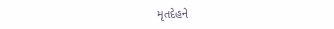મૃતદેહને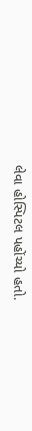લેવા હોસ્પિટલ પહોંચ્યો હતો.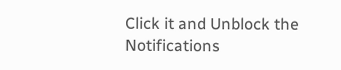Click it and Unblock the Notifications